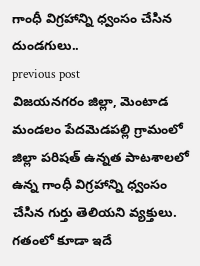గాంధీ విగ్రహాన్ని ధ్వంసం చేసిన దుండగులు..
previous post
విజయనగరం జిల్లా, మెంటాడ మండలం పేదమెడపల్లి గ్రామంలో జిల్లా పరిషత్ ఉన్నత పాటశాలలో ఉన్న గాంధీ విగ్రహాన్ని ధ్వంసం చేసిన గుర్తు తెలియని వ్యక్తులు. గతంలో కూడా ఇదే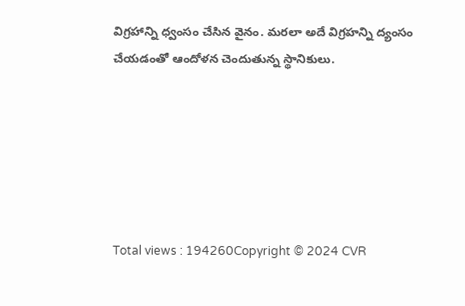విగ్రహాన్ని ధ్వంసం చేసిన వైనం. మరలా అదే విగ్రహన్ని ద్యంసం చేయడంతో ఆందోళన చెందుతున్న స్థానికులు.






Total views : 194260Copyright © 2024 CVR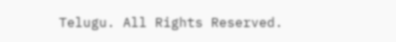Telugu. All Rights Reserved.